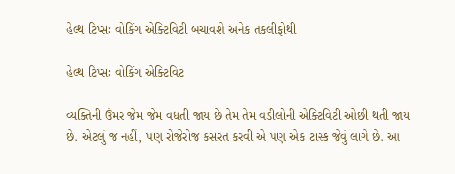હેલ્થ ટિપ્સઃ વોકિંગ એક્ટિવિટી બચાવશે અનેક તકલીફોથી

હેલ્થ ટિપ્સઃ વોકિંગ એક્ટિવિટ

વ્યક્તિની ઉંમર જેમ જેમ વધતી જાય છે તેમ તેમ વડીલોની એક્ટિવિટી ઓછી થતી જાય છે. એટલું જ નહીં, પણ રોજેરોજ કસરત કરવી એ પણ એક ટાસ્ક જેવું લાગે છે. આ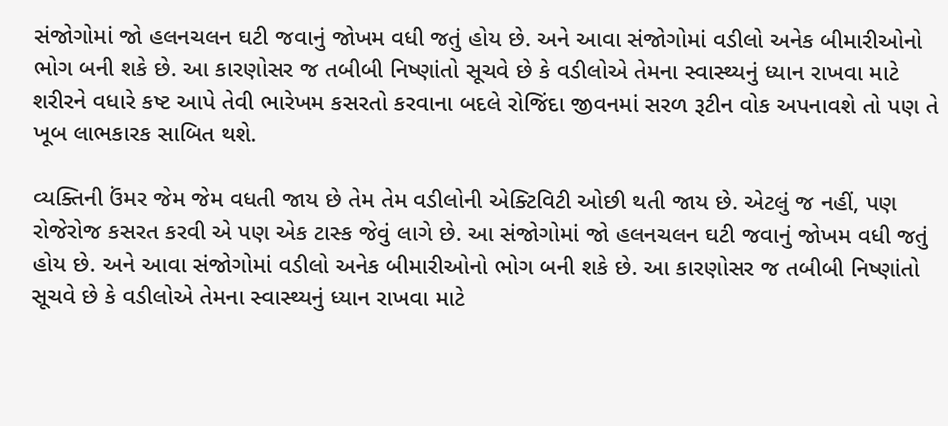સંજોગોમાં જો હલનચલન ઘટી જવાનું જોખમ વધી જતું હોય છે. અને આવા સંજોગોમાં વડીલો અનેક બીમારીઓનો ભોગ બની શકે છે. આ કારણોસર જ તબીબી નિષ્ણાંતો સૂચવે છે કે વડીલોએ તેમના સ્વાસ્થ્યનું ધ્યાન રાખવા માટે શરીરને વધારે કષ્ટ આપે તેવી ભારેખમ કસરતો કરવાના બદલે રોજિંદા જીવનમાં સરળ રૂટીન વોક અપનાવશે તો પણ તે ખૂબ લાભકારક સાબિત થશે.

વ્યક્તિની ઉંમર જેમ જેમ વધતી જાય છે તેમ તેમ વડીલોની એક્ટિવિટી ઓછી થતી જાય છે. એટલું જ નહીં, પણ રોજેરોજ કસરત કરવી એ પણ એક ટાસ્ક જેવું લાગે છે. આ સંજોગોમાં જો હલનચલન ઘટી જવાનું જોખમ વધી જતું હોય છે. અને આવા સંજોગોમાં વડીલો અનેક બીમારીઓનો ભોગ બની શકે છે. આ કારણોસર જ તબીબી નિષ્ણાંતો સૂચવે છે કે વડીલોએ તેમના સ્વાસ્થ્યનું ધ્યાન રાખવા માટે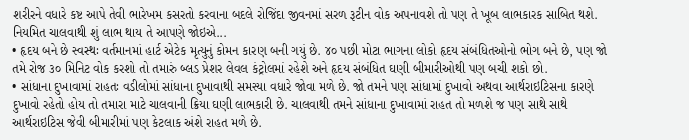શરીરને વધારે કષ્ટ આપે તેવી ભારેખમ કસરતો કરવાના બદલે રોજિંદા જીવનમાં સરળ રૂટીન વોક અપનાવશે તો પણ તે ખૂબ લાભકારક સાબિત થશે. નિયમિત ચાલવાથી શું લાભ થાય તે આપણે જોઇએ...
• હૃદય બને છે સ્વસ્થઃ વર્તમાનમાં હાર્ટ એટેક મૃત્યુનું કોમન કારણ બની ગયું છે. ૪૦ પછી મોટા ભાગના લોકો હૃદય સંબંધિતઓનો ભોગ બને છે, પણ જો તમે રોજ ૩૦ મિનિટ વોક કરશો તો તમારું બ્લડ પ્રેશર લેવલ કંટ્રોલમાં રહેશે અને હૃદય સંબંધિત ઘણી બીમારીઓથી પણ બચી શકો છો.
• સાંધાના દુખાવામાં રાહતઃ વડીલોમાં સાંધાના દુખાવાથી સમસ્યા વધારે જોવા મળે છે. જો તમને પણ સાંધામાં દુખાવો અથવા આર્થરાઇટિસના કારણે દુખાવો રહેતો હોય તો તમારા માટે ચાલવાની ક્રિયા ઘણી લાભકારી છે. ચાલવાથી તમને સાંધાના દુખાવામાં રાહત તો મળશે જ પણ સાથે સાથે આર્થરાઇટિસ જેવી બીમારીમાં પણ કેટલાક અંશે રાહત મળે છે.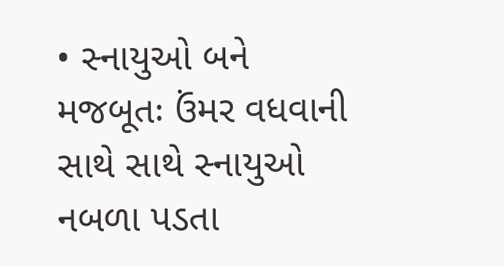• સ્નાયુઓ બને મજબૂતઃ ઉંમર વધવાની સાથે સાથે સ્નાયુઓ નબળા પડતા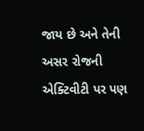જાય છે અને તેની અસર રોજની એક્ટિવીટી પર પણ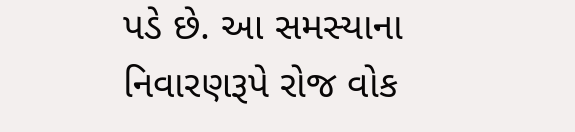પડે છે. આ સમસ્યાના નિવારણરૂપે રોજ વોક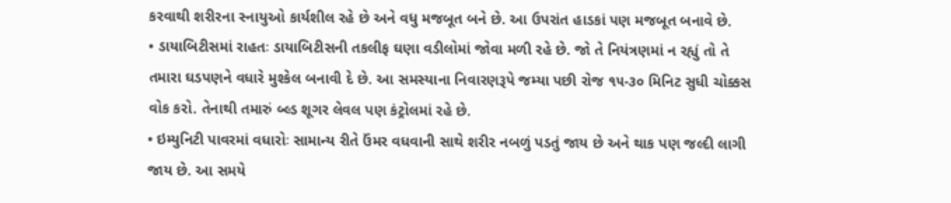કરવાથી શરીરના સ્નાયુઓ કાર્યશીલ રહે છે અને વધુ મજબૂત બને છે. આ ઉપરાંત હાડકાં પણ મજબૂત બનાવે છે.
• ડાયાબિટીસમાં રાહતઃ ડાયાબિટીસની તકલીફ ઘણા વડીલોમાં જોવા મળી રહે છે. જો તે નિયંત્રણમાં ન રહ્યું તો તે તમારા ઘડપણને વધારે મુશ્કેલ બનાવી દે છે. આ સમસ્યાના નિવારણરૂપે જમ્યા પછી રોજ ૧૫-૩૦ મિનિટ સુધી ચોક્કસ વોક કરો. તેનાથી તમારું બ્લ્ડ શૂગર લેવલ પણ કંટ્રોલમાં રહે છે.
• ઇમ્યુનિટી પાવરમાં વધારોઃ સામાન્ય રીતે ઉંમર વધવાની સાથે શરીર નબળું પડતું જાય છે અને થાક પણ જલ્દી લાગી જાય છે. આ સમયે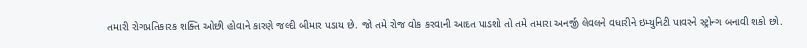તમારી રોગપ્રતિકારક શક્તિ ઓછી હોવાને કારણે જલ્દી બીમાર પડાય છે. જો તમે રોજ વોક કરવાની આદત પાડશો તો તમે તમારા અનર્જી લેવલને વધારીને ઇમ્યુનિટી પાવરને સ્ટ્રોન્ગ બનાવી શકો છો.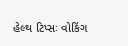હેલ્થ ટિપ્સઃ વોકિંગ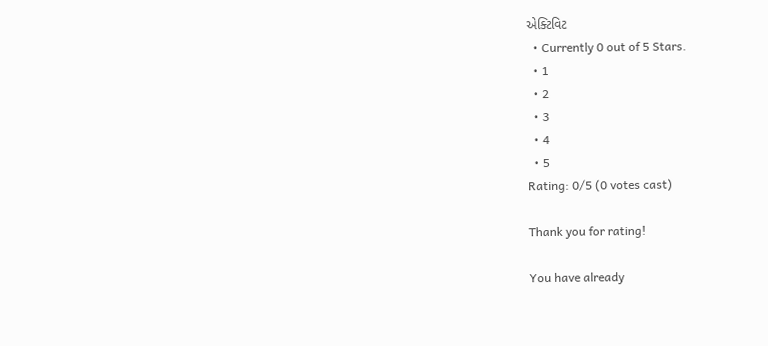એક્ટિવિટ
  • Currently 0 out of 5 Stars.
  • 1
  • 2
  • 3
  • 4
  • 5
Rating: 0/5 (0 votes cast)

Thank you for rating!

You have already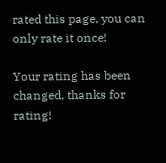rated this page, you can only rate it once!

Your rating has been changed, thanks for rating!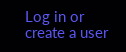Log in or create a user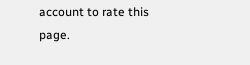account to rate this page.